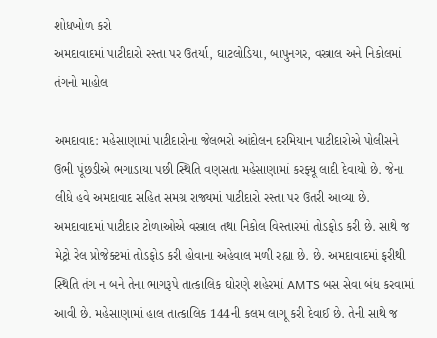શોધખોળ કરો
અમદાવાદમાં પાટીદારો રસ્તા પર ઉતર્યા, ઘાટલોડિયા, બાપુનગર, વસ્ત્રાલ અને નિકોલમાં તંગનો માહોલ

અમદાવાદ: મહેસાણામાં પાટીદારોના જેલભરો આંદોલન દરમિયાન પાટીદારોએ પોલીસને ઉભી પૂંછડીએ ભગાડાયા પછી સ્થિતિ વણસતા મહેસાણામાં કરફ્યૂ લાદી દેવાયો છે. જેના લીધે હવે અમદાવાદ સહિત સમગ્ર રાજ્યમાં પાટીદારો રસ્તા પર ઉતરી આવ્યા છે. અમદાવાદમાં પાટીદાર ટોળાઓએ વસ્ત્રાલ તથા નિકોલ વિસ્તારમાં તોડફોડ કરી છે. સાથે જ મેટ્રો રેલ પ્રોજેક્ટમાં તોડફોડ કરી હોવાના અહેવાલ મળી રહ્યા છે. છે. અમદાવાદમાં ફરીથી સ્થિતિ તંગ ન બને તેના ભાગરૂપે તાત્કાલિક ઘોરણે શહેરમાં AMTS બસ સેવા બંધ કરવામાં આવી છે. મહેસાણામાં હાલ તાત્કાલિક 144ની કલમ લાગૂ કરી દેવાઈ છે. તેની સાથે જ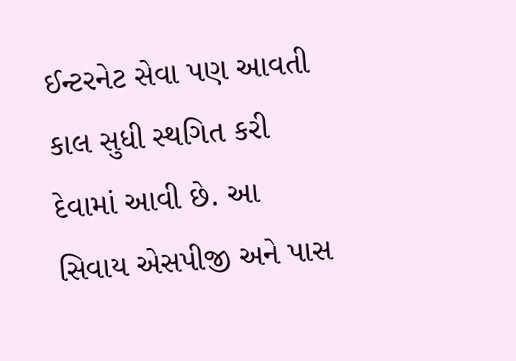ઈન્ટરનેટ સેવા પણ આવતી કાલ સુધી સ્થગિત કરી દેવામાં આવી છે. આ સિવાય એસપીજી અને પાસ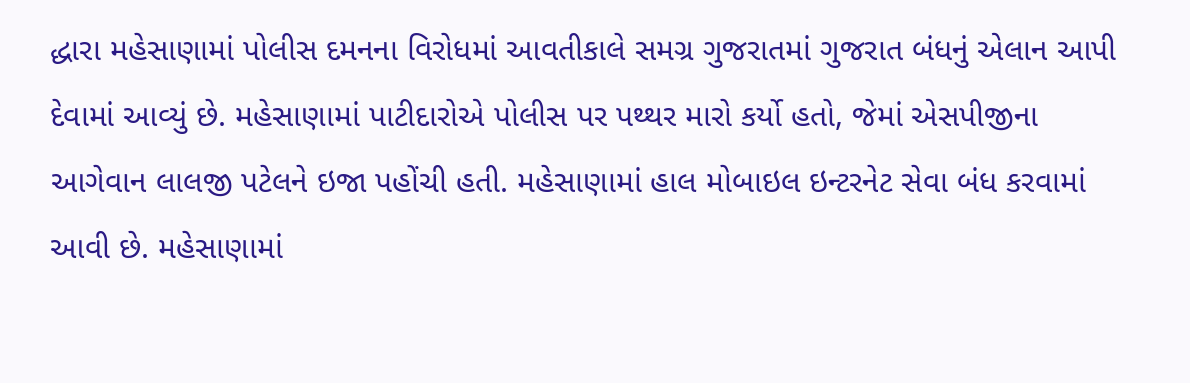દ્ધારા મહેસાણામાં પોલીસ દમનના વિરોધમાં આવતીકાલે સમગ્ર ગુજરાતમાં ગુજરાત બંધનું એલાન આપી દેવામાં આવ્યું છે. મહેસાણામાં પાટીદારોએ પોલીસ પર પથ્થર મારો કર્યો હતો, જેમાં એસપીજીના આગેવાન લાલજી પટેલને ઇજા પહોંચી હતી. મહેસાણામાં હાલ મોબાઇલ ઇન્ટરનેટ સેવા બંધ કરવામાં આવી છે. મહેસાણામાં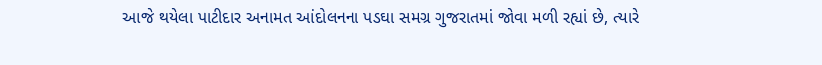આજે થયેલા પાટીદાર અનામત આંદોલનના પડઘા સમગ્ર ગુજરાતમાં જોવા મળી રહ્યાં છે, ત્યારે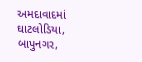અમદાવાદમાં ઘાટલોડિયા, બાપુનગર,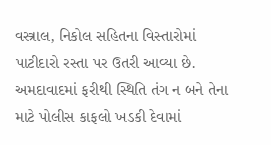વસ્ત્રાલ, નિકોલ સહિતના વિસ્તારોમાં પાટીદારો રસ્તા પર ઉતરી આવ્યા છે. અમદાવાદમાં ફરીથી સ્થિતિ તંગ ન બને તેના માટે પોલીસ કાફલો ખડકી દેવામાં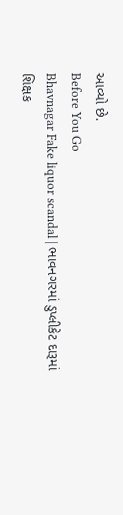આવ્યો છે.
Before You Go
Bhavnagar Fake liquor scandal | ભાવનગરમાં ડુપ્લીકેટ દારૂમાં શિક્ષક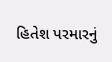હિતેશ પરમારનું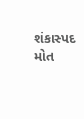શંકાસ્પદ મોત